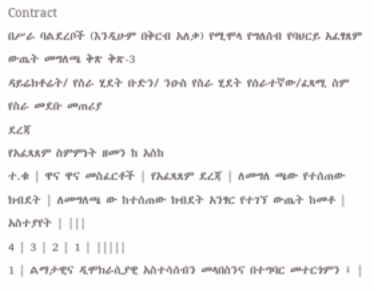Contract
በሥራ ባልደረቦች (እንዲሁም በቅርብ አለቃ) የሚሞላ የግለሰብ የባህርይ አፈፃጸም ውጤት መግለጫ ቅጽ ቅጽ-3
ዳይሬክቶሬት/ የስራ ሂደት ቡድን/ ንዑስ የስራ ሂደት የሰራተኛው/ፈጻሚ ስም የስራ መደቡ መጠሪያ
ደረጃ
የአፈጻጸም ስምምነት ዘመን ከ አስከ
ተ.ቁ | ዋና ዋና መስፈርቶች | የአፈጻጸም ደረጃ | ለመግለ ጫው የተሰጠው ክብደት | ለመግለጫ ው ከተሰጠው ክብደት አንፃር የተገኘ ውጤት ከመቶ | አስተያየት | |||
4 | 3 | 2 | 1 | |||||
1 | ልማታዊና ዲሞክራሲያዊ አስተሳሰብን መላበስንና በተግባር መተርጎምን ፤ |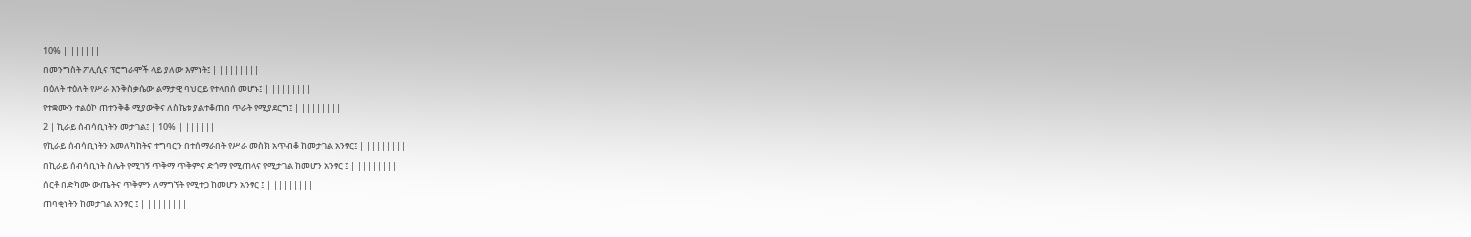10% | ||||||
በመንግስት ፖሊሲና ፕሮግራሞች ላይ ያለው እምነት፤ | ||||||||
በዕለት ተዕለት የሥራ እንቅስቃሴው ልማታዊ ባህርይ የተላበሰ መሆኑ፤ | ||||||||
የተቋሙን ተልዕኮ ጠተንቅቆ ሚያውቅና ለስኬቱ ያልተቆጠበ ጥራት የሚያደርግ፤ | ||||||||
2 | ኪራይ ሰብሳቢነትን መታገል፤ | 10% | ||||||
የኪራይ ሰብሳቢነትን አመለካከትና ተግባርን በተሰማራበት የሥራ መስክ አጥብቆ ከመታገል አንፃር፤ | ||||||||
በኪራይ ሰብሳቢነት ስሌት የሚገኝ ጥቅማ ጥቅምና ድጎማ የሚጠላና የሚታገል ከመሆን አንፃር ፤ | ||||||||
ሰርቶ በድካሙ ውጤትና ጥቅምን ለማግኘት የሚተጋ ከመሆን አንፃር ፤ | ||||||||
ጠባቂነትን ከመታገል አንፃር ፤ | ||||||||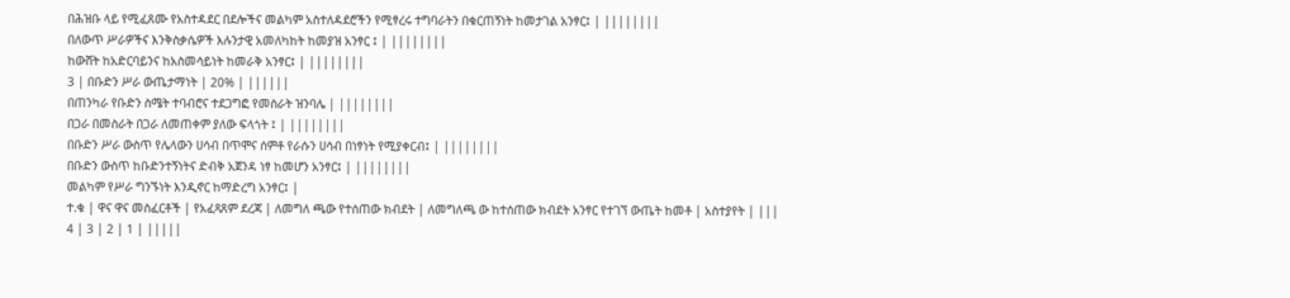በሕዝቡ ላይ የሚፈጸሙ የአስተዳደር በደሎችና መልካም አስተለዳደሮችን የሚፃረሩ ተግባራትን በቁርጠኝነት ከመታገል አንፃር፤ | ||||||||
በለውጥ ሥራዎችና እንቅስቃሴዎች እሉንታዊ አመለካከት ከመያዝ አንፃር ፤ | ||||||||
ከውሸት ከአድርባይንና ከአስመሳይነት ከመራቅ አንፃር፤ | ||||||||
3 | በቡድን ሥራ ውጤታማነት | 20% | ||||||
በጠንካራ የቡድን ስሜት ተባብሮና ተደጋግፎ የመስራት ዝንባሌ | ||||||||
በጋራ በመስራት በጋራ ለመጠቀም ያለው ፍላጎት ፤ | ||||||||
በቡድን ሥራ ውስጥ የሌላውን ሀሳብ በጥሞና ሰምቶ የራሱን ሀሳብ በነፃነት የሚያቀርብ፤ | ||||||||
በቡድን ውስጥ ከቡድንተኝነትና ድብቅ አጀንዳ ነፃ ከመሆን አንፃር፤ | ||||||||
መልካም የሥራ ግንኙነት እንዲኖር ከማድረግ አንፃር፤ |
ተ.ቁ | ዋና ዋና መስፈርቶች | የአፈጻጸም ደረጃ | ለመግለ ጫው የተሰጠው ክብደት | ለመግለጫ ው ከተሰጠው ክብደት አንፃር የተገኘ ውጤት ከመቶ | አስተያየት | |||
4 | 3 | 2 | 1 | |||||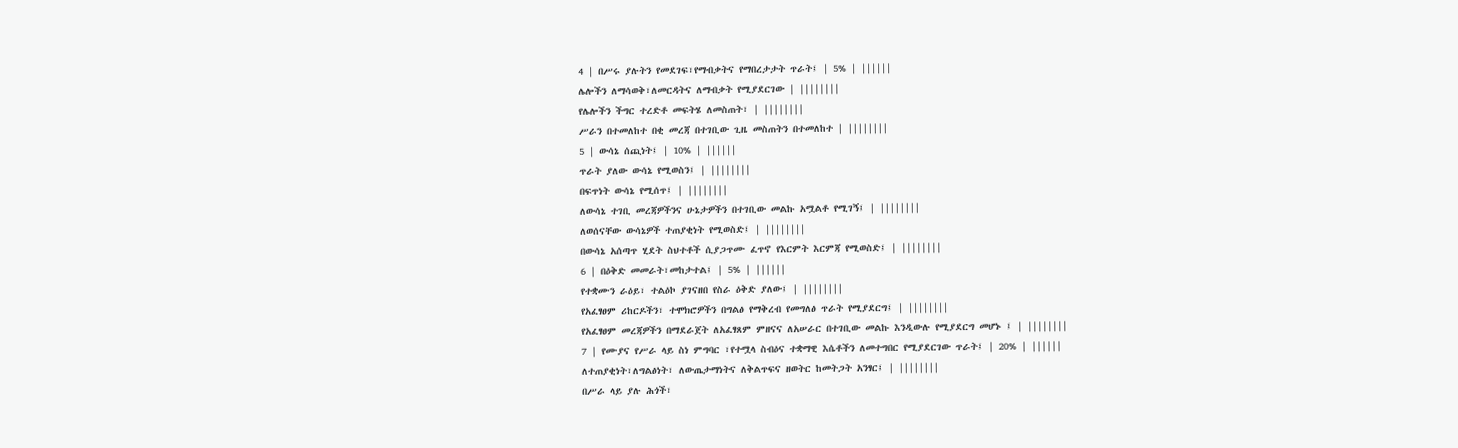4 | በሥሩ ያሉትን የመደገፍ፣የማብቃትና የማበረታታት ጥራት፤ | 5% | ||||||
ሌሎችን ለማሳወቅ፣ለመርዳትና ለማብቃት የሚያደርገው | ||||||||
የሌሎችን ችግር ተረድቶ መፍትሄ ለመስጠት፣ | ||||||||
ሥራን በተመለከተ በቂ መረጃ በተገቢው ጊዜ መስጠትን በተመለከተ | ||||||||
5 | ውሳኔ ሰጪነት፤ | 10% | ||||||
ጥራት ያለው ውሳኔ የሚወስን፤ | ||||||||
በፍጥነት ውሳኔ የሚሰጥ፤ | ||||||||
ለውሳኔ ተገቢ መረጃዎችንና ሁኔታዎችን በተገቢው መልኩ አሟልቶ የሚገኝ፤ | ||||||||
ለወሰናቸው ውሳኔዎች ተጠያቂነት የሚወስድ፤ | ||||||||
በውሳኔ አሰጣጥ ሂደት ስህተቶች ሲያጋጥሙ ፈጥኖ የእርምት እርምጃ የሚወስድ፤ | ||||||||
6 | በዕቅድ መመራት፣መከታተል፤ | 5% | ||||||
የተቋሙን ራዕይ፣ ተልዕኮ ያገናዘበ የስራ ዕቅድ ያለው፤ | ||||||||
የአፈፃፀም ሪከርዶችን፣ ተሞክሮዎችን በግልፅ የማቅረብ የመግለፅ ጥራት የሚያደርግ፤ | ||||||||
የአፈፃፀም መረጃዎችን በማደራጀት ለአፈፃጸም ምዘናና ለአሠራር በተገቢው መልኩ እንዲውሉ የሚያደርግ መሆኑ ፤ | ||||||||
7 | የሙያና የሥራ ላይ ስነ ምግባር ፣የተሟላ ስብዕና ተቋማዊ እሴቶችን ለመተግበር የሚያደርገው ጥራት፤ | 20% | ||||||
ለተጠያቂነት፣ለግልፅነት፣ ለውጤታማነትና ለቅልጥፍና ዘወትር ከመትጋት አንፃር፤ | ||||||||
በሥራ ላይ ያሉ ሕጎች፣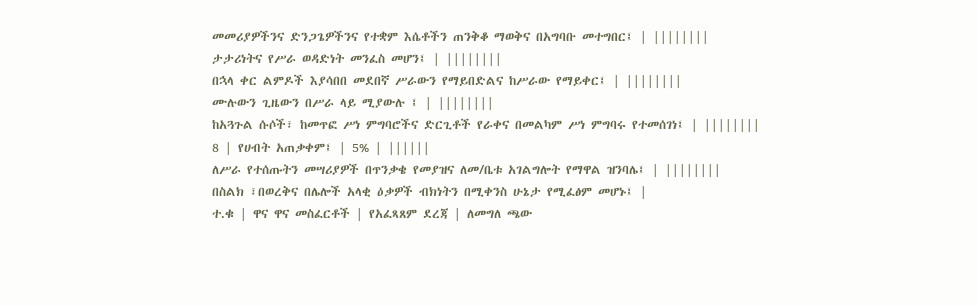መመሪያዎችንና ድንጋጌዎችንና የተቋም እሴቶችን ጠንቅቆ ማወቅና በአግባቡ መተግበር፤ | ||||||||
ታታሪነትና የሥራ ወዳድነት መንፈስ መሆን፤ | ||||||||
በኋላ ቀር ልምዶች እያሳበበ መደበኛ ሥራውን የማይበድልና ከሥራው የማይቀር፤ | ||||||||
ሙሉውን ጊዜውን በሥራ ላይ ሚያውሉ ፤ | ||||||||
ከአጓጉል ሱሶች፣ ከመጥፎ ሥነ ምግባሮችና ድርጊቶች የራቀና በመልካም ሥነ ምግባሩ የተመሰገነ፤ | ||||||||
8 | የሀብት አጠቃቀም፤ | 5% | ||||||
ለሥራ የተሰጡትን መሣሪያዎች በጥንቃቄ የመያዝና ለመ/ቤቱ አገልግሎት የማዋል ዝንባሌ፤ | ||||||||
በስልክ ፣በወረቅና በሌሎች አላቂ ዕቃዎች ብክነትን በሚቀንስ ሁኔታ የሚፈፅም መሆኑ፤ |
ተ.ቁ | ዋና ዋና መስፈርቶች | የአፈጻጸም ደረጃ | ለመግለ ጫው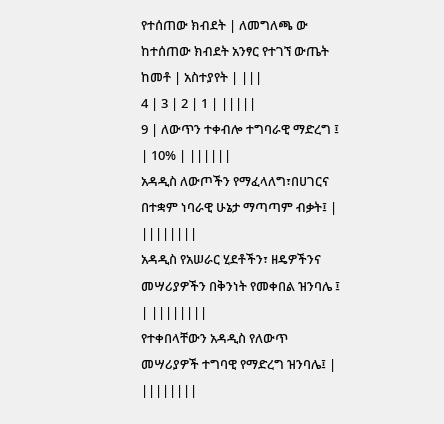የተሰጠው ክብደት | ለመግለጫ ው ከተሰጠው ክብደት አንፃር የተገኘ ውጤት ከመቶ | አስተያየት | |||
4 | 3 | 2 | 1 | |||||
9 | ለውጥን ተቀብሎ ተግባራዊ ማድረግ ፤ | 10% | ||||||
አዳዲስ ለውጦችን የማፈላለግ፣በሀገርና በተቋም ነባራዊ ሁኔታ ማጣጣም ብቃት፤ | ||||||||
አዳዲስ የአሠራር ሂደቶችን፣ ዘዴዎችንና መሣሪያዎችን በቅንነት የመቀበል ዝንባሌ ፤ | ||||||||
የተቀበላቸውን አዳዲስ የለውጥ መሣሪያዎች ተግባዊ የማድረግ ዝንባሌ፤ | ||||||||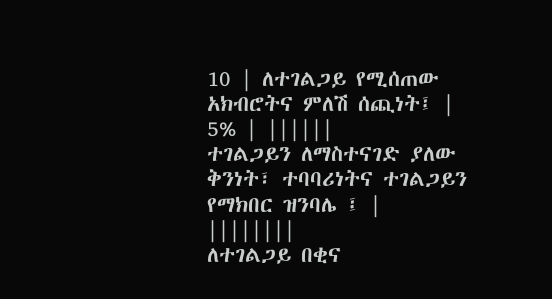10 | ለተገልጋይ የሚሰጠው አክብሮትና ምለሽ ሰጪነት፤ | 5% | ||||||
ተገልጋይን ለማስተናገድ ያለው ቅንነት፣ ተባባሪነትና ተገልጋይን የማክበር ዝንባሌ ፤ | ||||||||
ለተገልጋይ በቂና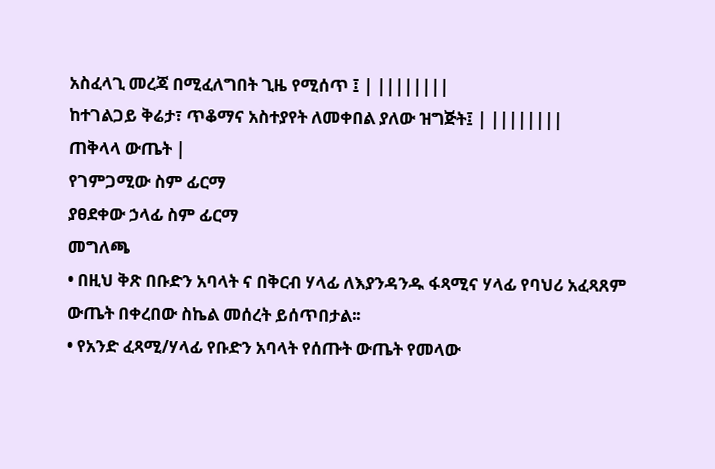አስፈላጊ መረጃ በሚፈለግበት ጊዜ የሚሰጥ ፤ | ||||||||
ከተገልጋይ ቅሬታ፣ ጥቆማና አስተያየት ለመቀበል ያለው ዝግጅት፤ | ||||||||
ጠቅላላ ውጤት |
የገምጋሚው ስም ፊርማ
ያፀደቀው ኃላፊ ስም ፊርማ
መግለጫ
• በዚህ ቅጽ በቡድን አባላት ና በቅርብ ሃላፊ ለእያንዳንዱ ፋጻሚና ሃላፊ የባህሪ አፈጻጸም ውጤት በቀረበው ስኬል መሰረት ይሰጥበታል፡፡
• የአንድ ፈጻሚ/ሃላፊ የቡድን አባላት የሰጡት ውጤት የመላው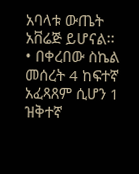አባላቱ ውጤት አቨሬጅ ይሆናል፡፡
• በቀረበው ስኬል መሰረት 4 ከፍተኛ አፈጻጸም ሲሆን 1 ዝቅተኛ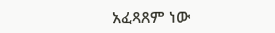አፈጻጸም ነው